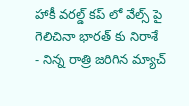హాకీ వరల్డ్ కప్ లో వేల్స్ పై గెలిచినా భారత్ కు నిరాశే
- నిన్న రాత్రి జరిగిన మ్యాచ్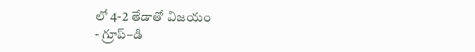లో 4-2 తేడాతో విజయం
- గ్రూప్–డి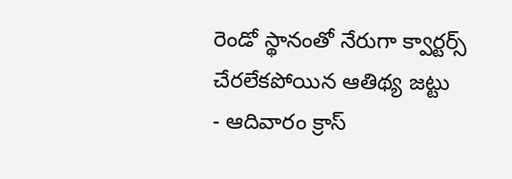రెండో స్థానంతో నేరుగా క్వార్టర్స్ చేరలేకపోయిన ఆతిథ్య జట్టు
- ఆదివారం క్రాస్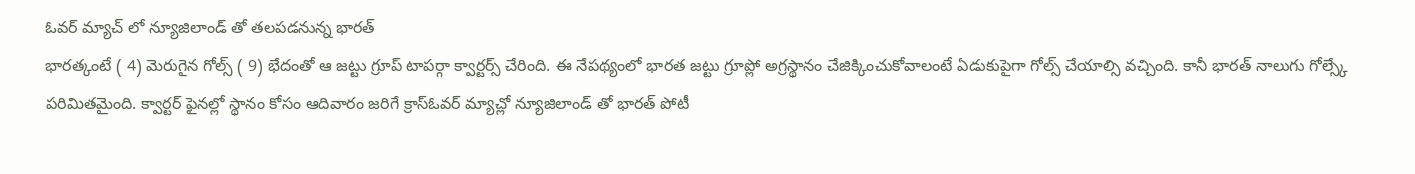ఓవర్ మ్యాచ్ లో న్యూజిలాండ్ తో తలపడనున్న భారత్
భారత్కంటే ( 4) మెరుగైన గోల్స్ ( 9) భేదంతో ఆ జట్టు గ్రూప్ టాపర్గా క్వార్టర్స్ చేరింది. ఈ నేపథ్యంలో భారత జట్టు గ్రూప్లో అగ్రస్థానం చేజిక్కించుకోవాలంటే ఏడుకుపైగా గోల్స్ చేయాల్సి వచ్చింది. కానీ భారత్ నాలుగు గోల్స్కే పరిమితమైంది. క్వార్టర్ ఫైనల్లో స్థానం కోసం ఆదివారం జరిగే క్రాస్ఓవర్ మ్యాచ్లో న్యూజిలాండ్ తో భారత్ పోటీ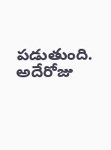పడుతుంది. అదేరోజు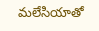మలేసియాతో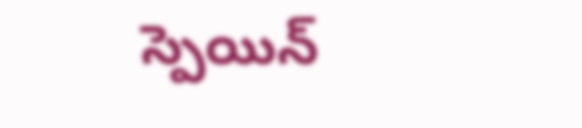స్పెయిన్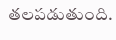తలపడుతుంది.